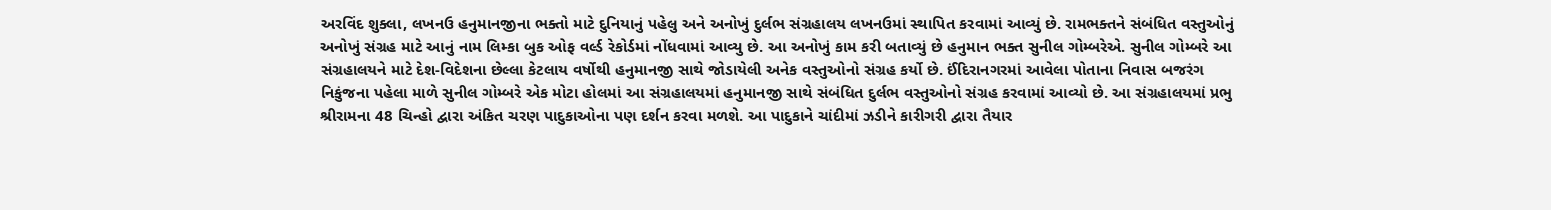અરવિંદ શુક્લા, લખનઉ હનુમાનજીના ભક્તો માટે દુનિયાનું પહેલુ અને અનોખું દુર્લભ સંગ્રહાલય લખનઉમાં સ્થાપિત કરવામાં આવ્યું છે. રામભક્તને સંબંધિત વસ્તુઓનું અનોખું સંગ્રહ માટે આનું નામ લિમ્કા બુક ઓફ વર્લ્ડ રેકોર્ડમાં નોંધવામાં આવ્યુ છે. આ અનોખું કામ કરી બતાવ્યું છે હનુમાન ભક્ત સુનીલ ગોમ્બરેએ. સુનીલ ગોમ્બરે આ સંગ્રહાલયને માટે દેશ-વિદેશના છેલ્લા કેટલાય વર્ષોથી હનુમાનજી સાથે જોડાયેલી અનેક વસ્તુઓનો સંગ્રહ કર્યો છે. ઈંદિરાનગરમાં આવેલા પોતાના નિવાસ બજરંગ નિકુંજના પહેલા માળે સુનીલ ગોમ્બરે એક મોટા હોલમાં આ સંગ્રહાલયમાં હનુમાનજી સાથે સંબંધિત દુર્લભ વસ્તુઓનો સંગ્રહ કરવામાં આવ્યો છે. આ સંગ્રહાલયમાં પ્રભુ શ્રીરામના 48 ચિન્હો દ્વારા અંકિત ચરણ પાદુકાઓના પણ દર્શન કરવા મળશે. આ પાદુકાને ચાંદીમાં ઝડીને કારીગરી દ્વારા તૈયાર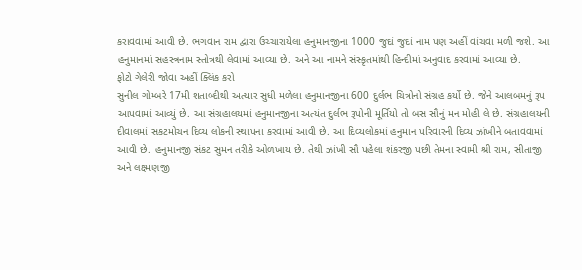કરાવવામાં આવી છે. ભગવાન રામ દ્વારા ઉચ્ચારાયેલા હનુમાનજીના 1000 જુદાં જુદાં નામ પણ અહીં વાંચવા મળી જશે. આ હનુમાનમાં સહસ્ત્રનામ સ્તોત્રથી લેવામાં આવ્યા છે. અને આ નામને સંસ્કૃતમાંથી હિન્દીમાં અનુવાદ કરવામાં આવ્યા છે.
ફોટો ગેલેરી જોવા અહીં ક્લિંક કરો
સુનીલ ગોમ્બરે 17મી શતાબ્દીથી અત્યાર સુધી મળેલા હનુમાનજીના 600 દુર્લભ ચિત્રોનો સંગ્રહ કર્યો છે. જેને આલબમનું રૂપ આપવામાં આવ્યું છે. આ સંગ્રહાલયમાં હનુમાનજીના અત્યંત દુર્લભ રૂપોની મૂર્તિયો તો બસ સૌનું મન મોહી લે છે. સંગ્રહાલયની દીવાલમાં સકટમોચન દિવ્ય લોકની સ્થાપના કરવામાં આવી છે. આ દિવ્યલોકમાં હનુમાન પરિવારની દિવ્ય ઝાંખીને બતાવવામાં આવી છે. હનુમાનજી સંકટ સુમન તરીકે ઓળખાય છે. તેથી ઝાંખી સૌ પહેલા શંકરજી પછી તેમના સ્વામી શ્રી રામ, સીતાજી અને લક્ષ્મણજી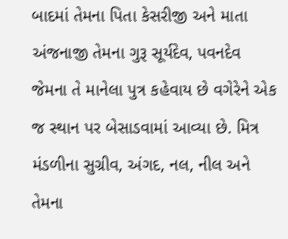બાદમાં તેમના પિતા કેસરીજી અને માતા અંજનાજી તેમના ગુરૂ સૂર્યદેવ, પવનદેવ જેમના તે માનેલા પુત્ર કહેવાય છે વગેરેને એક જ સ્થાન પર બેસાડવામાં આવ્યા છે. મિત્ર મંડળીના સુગ્રીવ, અંગદ, નલ, નીલ અને તેમના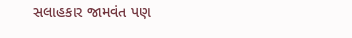સલાહકાર જામવંત પણ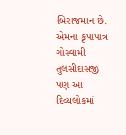બિરાજમાન છે. એમના કૃપાપાત્ર ગોસ્વામી તુલસીદાસજી પણ આ દિવ્યલોકમાં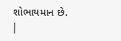શોભાયમાન છે.
|